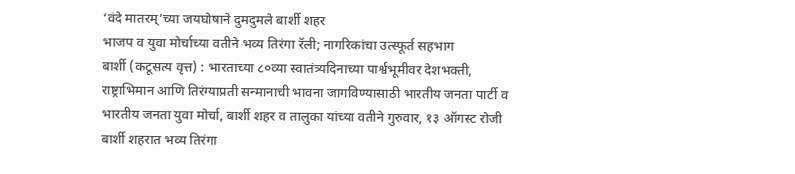‘वंदे मातरम्’च्या जयघोषाने दुमदुमले बार्शी शहर
भाजप व युवा मोर्चाच्या वतीने भव्य तिरंगा रॅली; नागरिकांचा उत्स्फूर्त सहभाग
बार्शी (कटूसत्य वृत्त) : भारताच्या ८०व्या स्वातंत्र्यदिनाच्या पार्श्वभूमीवर देशभक्ती, राष्ट्राभिमान आणि तिरंग्याप्रती सन्मानाची भावना जागविण्यासाठी भारतीय जनता पार्टी व भारतीय जनता युवा मोर्चा, बार्शी शहर व तालुका यांच्या वतीने गुरुवार, १३ ऑगस्ट रोजी बार्शी शहरात भव्य तिरंगा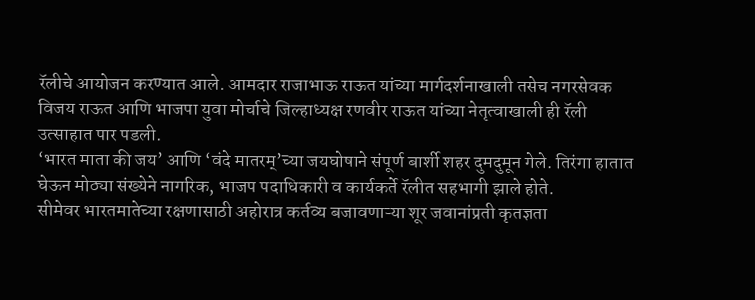रॅलीचे आयोजन करण्यात आले. आमदार राजाभाऊ राऊत यांच्या मार्गदर्शनाखाली तसेच नगरसेवक विजय राऊत आणि भाजपा युवा मोर्चाचे जिल्हाध्यक्ष रणवीर राऊत यांच्या नेतृत्वाखाली ही रॅली उत्साहात पार पडली.
‘भारत माता की जय’ आणि ‘वंदे मातरम्’च्या जयघोषाने संपूर्ण बार्शी शहर दुमदुमून गेले. तिरंगा हातात घेऊन मोठ्या संख्येने नागरिक, भाजप पदाधिकारी व कार्यकर्ते रॅलीत सहभागी झाले होते.
सीमेवर भारतमातेच्या रक्षणासाठी अहोरात्र कर्तव्य बजावणाऱ्या शूर जवानांप्रती कृतज्ञता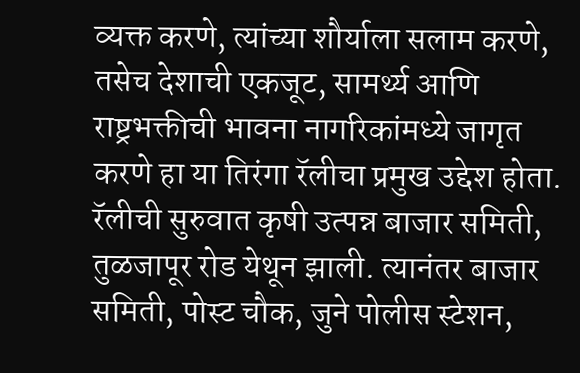व्यक्त करणे, त्यांच्या शौर्याला सलाम करणे, तसेच देशाची एकजूट, सामर्थ्य आणि राष्ट्रभक्तीची भावना नागरिकांमध्ये जागृत करणे हा या तिरंगा रॅलीचा प्रमुख उद्देश होता.
रॅलीची सुरुवात कृषी उत्पन्न बाजार समिती, तुळजापूर रोड येथून झाली. त्यानंतर बाजार समिती, पोस्ट चौक, जुने पोलीस स्टेशन,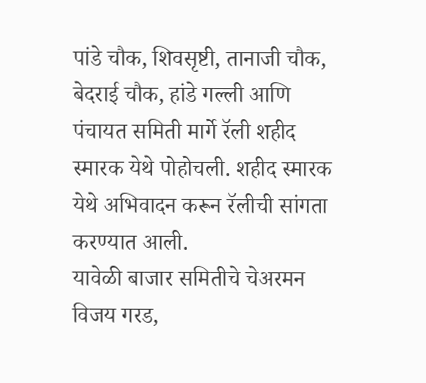पांडे चौक, शिवसृष्टी, तानाजी चौक, बेदराई चौक, हांडे गल्ली आणि पंचायत समिती मार्गे रॅली शहीद स्मारक येथे पोहोचली. शहीद स्मारक येथे अभिवादन करून रॅलीची सांगता करण्यात आली.
यावेळी बाजार समितीचे चेअरमन विजय गरड,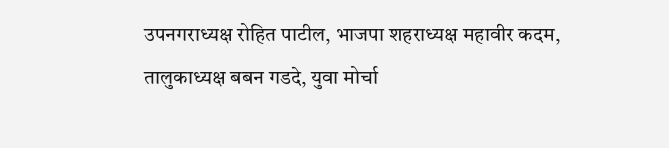उपनगराध्यक्ष रोहित पाटील, भाजपा शहराध्यक्ष महावीर कदम, तालुकाध्यक्ष बबन गडदे, युवा मोर्चा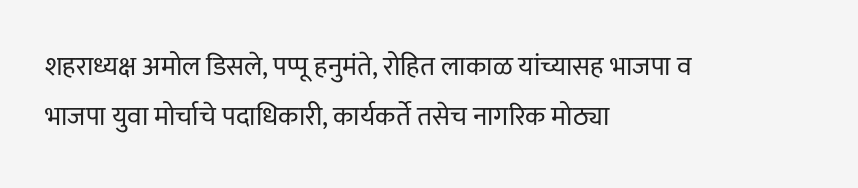शहराध्यक्ष अमोल डिसले, पप्पू हनुमंते, रोहित लाकाळ यांच्यासह भाजपा व भाजपा युवा मोर्चाचे पदाधिकारी, कार्यकर्ते तसेच नागरिक मोठ्या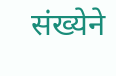संख्येने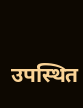उपस्थित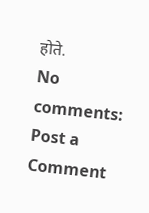होते.
No comments:
Post a Comment